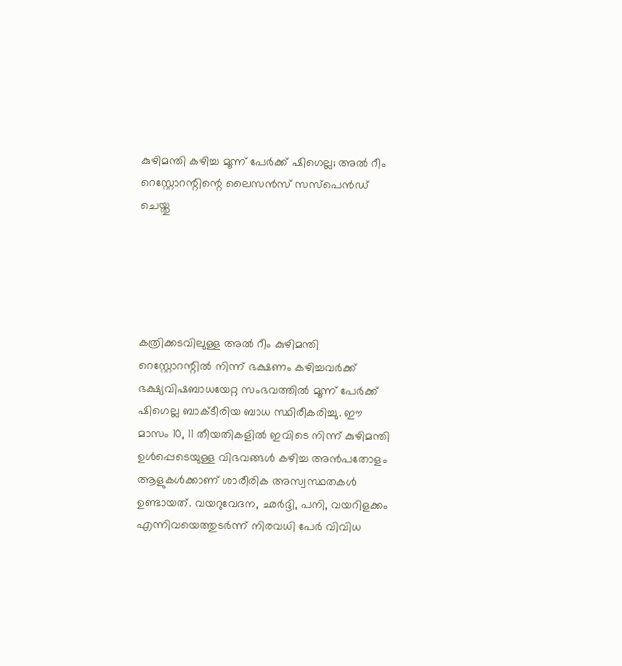കുഴിമന്തി കഴിച്ച മൂന്ന് പേര്‍ക്ക് ഷിഗെല്ല; അല്‍ റീം റെസ്റ്റോറന്റിന്റെ ലൈസന്‍സ് സസ്‌പെന്‍ഡ് ചെയ്തു





കത്രിക്കടവിലുള്ള അല്‍ റീം കുഴിമന്തി റെസ്റ്റോറന്റില്‍ നിന്ന് ഭക്ഷണം കഴിച്ചവര്‍ക്ക് ഭക്ഷ്യവിഷബാധയേറ്റ സംഭവത്തില്‍ മൂന്ന് പേര്‍ക്ക് ഷിഗെല്ല ബാക്ടീരിയ ബാധ സ്ഥിരീകരിച്ചു. ഈ മാസം 10, 11 തീയതികളില്‍ ഇവിടെ നിന്ന് കുഴിമന്തി ഉള്‍പ്പെടെയുള്ള വിഭവങ്ങള്‍ കഴിച്ച അന്‍പതോളം ആളുകള്‍ക്കാണ് ശാരീരിക അസ്വസ്ഥതകള്‍ ഉണ്ടായത്. വയറുവേദന, ഛര്‍ദ്ദി, പനി, വയറിളക്കം എന്നിവയെത്തുടര്‍ന്ന് നിരവധി പേര്‍ വിവിധ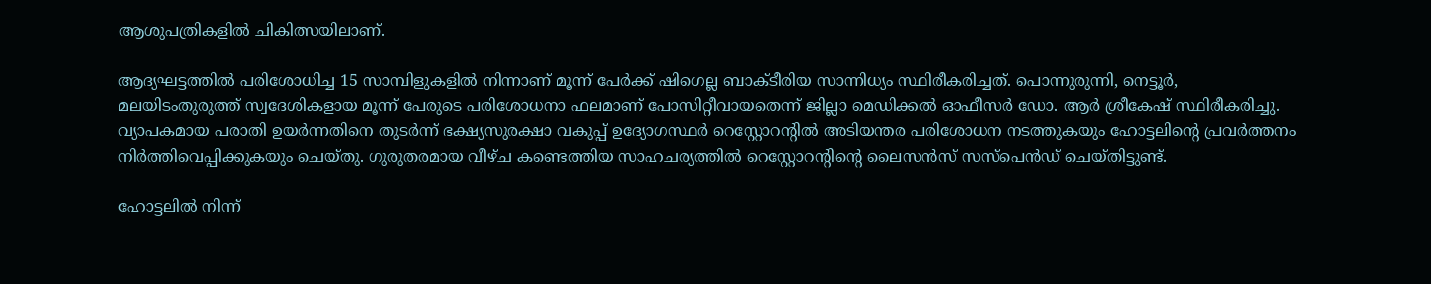ആശുപത്രികളില്‍ ചികിത്സയിലാണ്.

ആദ്യഘട്ടത്തില്‍ പരിശോധിച്ച 15 സാമ്പിളുകളില്‍ നിന്നാണ് മൂന്ന് പേര്‍ക്ക് ഷിഗെല്ല ബാക്ടീരിയ സാന്നിധ്യം സ്ഥിരീകരിച്ചത്. പൊന്നുരുന്നി, നെട്ടൂര്‍, മലയിടംതുരുത്ത് സ്വദേശികളായ മൂന്ന് പേരുടെ പരിശോധനാ ഫലമാണ് പോസിറ്റീവായതെന്ന് ജില്ലാ മെഡിക്കല്‍ ഓഫീസര്‍ ഡോ. ആര്‍ ശ്രീകേഷ് സ്ഥിരീകരിച്ചു. വ്യാപകമായ പരാതി ഉയര്‍ന്നതിനെ തുടര്‍ന്ന് ഭക്ഷ്യസുരക്ഷാ വകുപ്പ് ഉദ്യോഗസ്ഥര്‍ റെസ്റ്റോറന്റില്‍ അടിയന്തര പരിശോധന നടത്തുകയും ഹോട്ടലിന്റെ പ്രവര്‍ത്തനം നിര്‍ത്തിവെപ്പിക്കുകയും ചെയ്തു. ഗുരുതരമായ വീഴ്ച കണ്ടെത്തിയ സാഹചര്യത്തില്‍ റെസ്റ്റോറന്റിന്റെ ലൈസന്‍സ് സസ്‌പെന്‍ഡ് ചെയ്തിട്ടുണ്ട്.

ഹോട്ടലില്‍ നിന്ന്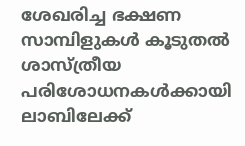ശേഖരിച്ച ഭക്ഷണ സാമ്പിളുകള്‍ കൂടുതല്‍ ശാസ്ത്രീയ പരിശോധനകള്‍ക്കായി ലാബിലേക്ക്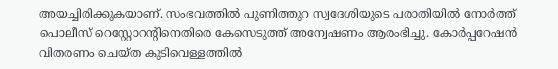അയച്ചിരിക്കുകയാണ്. സംഭവത്തില്‍ പുണിത്തുറ സ്വദേശിയുടെ പരാതിയില്‍ നോര്‍ത്ത് പൊലീസ് റെസ്റ്റോറന്റിനെതിരെ കേസെടുത്ത് അന്വേഷണം ആരംഭിച്ചു. കോര്‍പ്പറേഷന്‍ വിതരണം ചെയ്ത കുടിവെള്ളത്തില്‍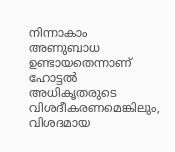നിന്നാകാം അണുബാധ ഉണ്ടായതെന്നാണ് ഹോട്ടല്‍ അധികൃതരുടെ വിശദീകരണമെങ്കിലും, വിശദമായ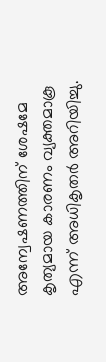അന്വേഷണത്തിന് ശേഷമേ കൃത്യമായ കാരണം വ്യക്തമാകൂ എന്ന് അധികൃതര്‍ അറിയിച്ചു.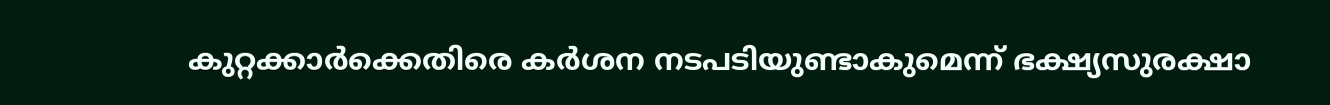കുറ്റക്കാര്‍ക്കെതിരെ കര്‍ശന നടപടിയുണ്ടാകുമെന്ന് ഭക്ഷ്യസുരക്ഷാ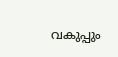വകുപ്പും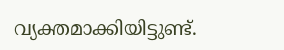വ്യക്തമാക്കിയിട്ടുണ്ട്.